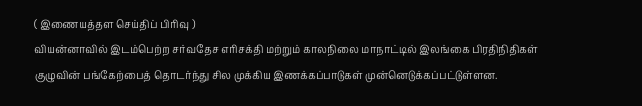( இணையத்தள செய்திப் பிரிவு )
வியன்னாவில் இடம்பெற்ற சர்வதேச எரிசக்தி மற்றும் காலநிலை மாநாட்டில் இலங்கை பிரதிநிதிகள் குழுவின் பங்கேற்பைத் தொடர்ந்து சில முக்கிய இணக்கப்பாடுகள் முன்னெடுக்கப்பட்டுள்ளன.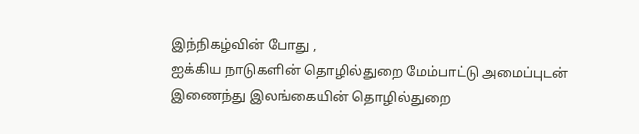இந்நிகழ்வின் போது ,
ஐக்கிய நாடுகளின் தொழில்துறை மேம்பாட்டு அமைப்புடன் இணைந்து இலங்கையின் தொழில்துறை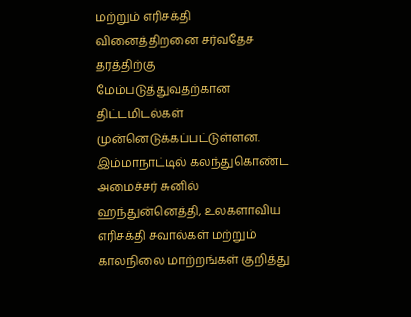மற்றும் எரிசக்தி வினைத்திறனை சர்வதேச தரத்திற்கு மேம்படுத்துவதற்கான திட்டமிடல்கள் முன்னெடுக்கப்பட்டுள்ளன.
இம்மாநாட்டில் கலந்துகொண்ட அமைச்சர் சுனில் ஹந்துன்னெத்தி, உலகளாவிய எரிசக்தி சவால்கள் மற்றும் காலநிலை மாற்றங்கள் குறித்து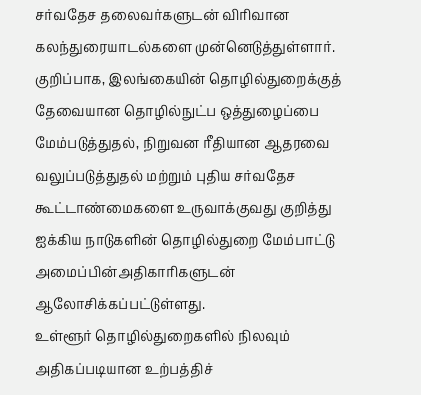சர்வதேச தலைவர்களுடன் விரிவான கலந்துரையாடல்களை முன்னெடுத்துள்ளார்.
குறிப்பாக, இலங்கையின் தொழில்துறைக்குத் தேவையான தொழில்நுட்ப ஒத்துழைப்பை மேம்படுத்துதல், நிறுவன ரீதியான ஆதரவை வலுப்படுத்துதல் மற்றும் புதிய சர்வதேச கூட்டாண்மைகளை உருவாக்குவது குறித்து ஐக்கிய நாடுகளின் தொழில்துறை மேம்பாட்டு அமைப்பின்அதிகாரிகளுடன் ஆலோசிக்கப்பட்டுள்ளது.
உள்ளூர் தொழில்துறைகளில் நிலவும் அதிகப்படியான உற்பத்திச்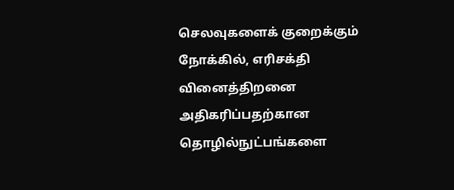செலவுகளைக் குறைக்கும் நோக்கில், எரிசக்தி வினைத்திறனை அதிகரிப்பதற்கான தொழில்நுட்பங்களை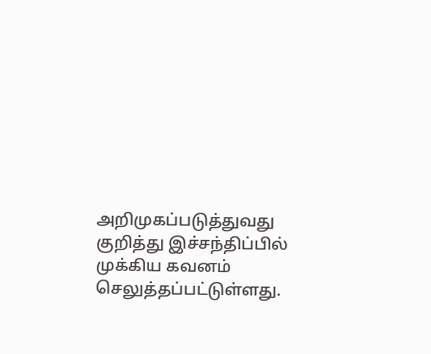அறிமுகப்படுத்துவது குறித்து இச்சந்திப்பில் முக்கிய கவனம் செலுத்தப்பட்டுள்ளது.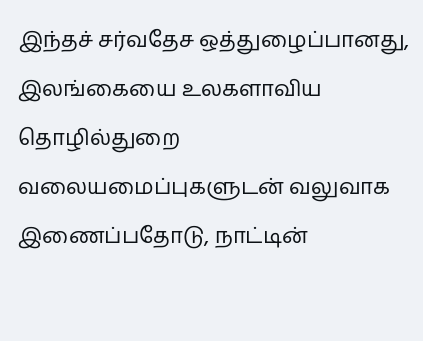இந்தச் சர்வதேச ஒத்துழைப்பானது, இலங்கையை உலகளாவிய தொழில்துறை வலையமைப்புகளுடன் வலுவாக இணைப்பதோடு, நாட்டின்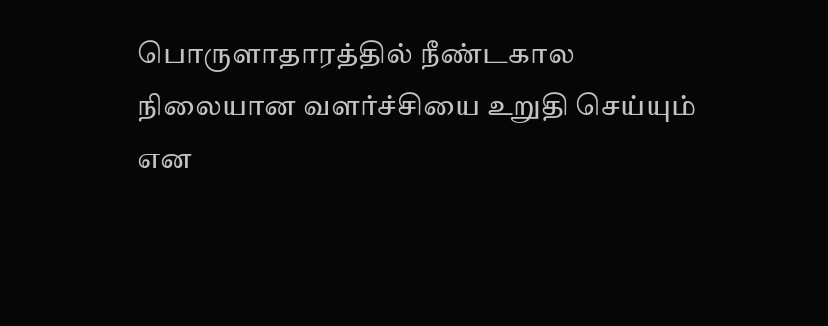பொருளாதாரத்தில் நீண்டகால நிலையான வளர்ச்சியை உறுதி செய்யும் என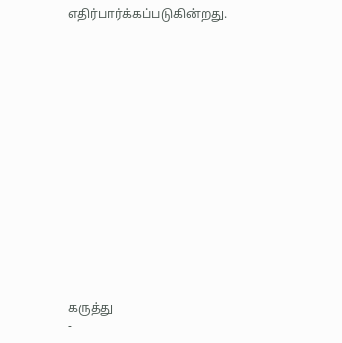எதிர்பார்க்கப்படுகின்றது.















கருத்து
-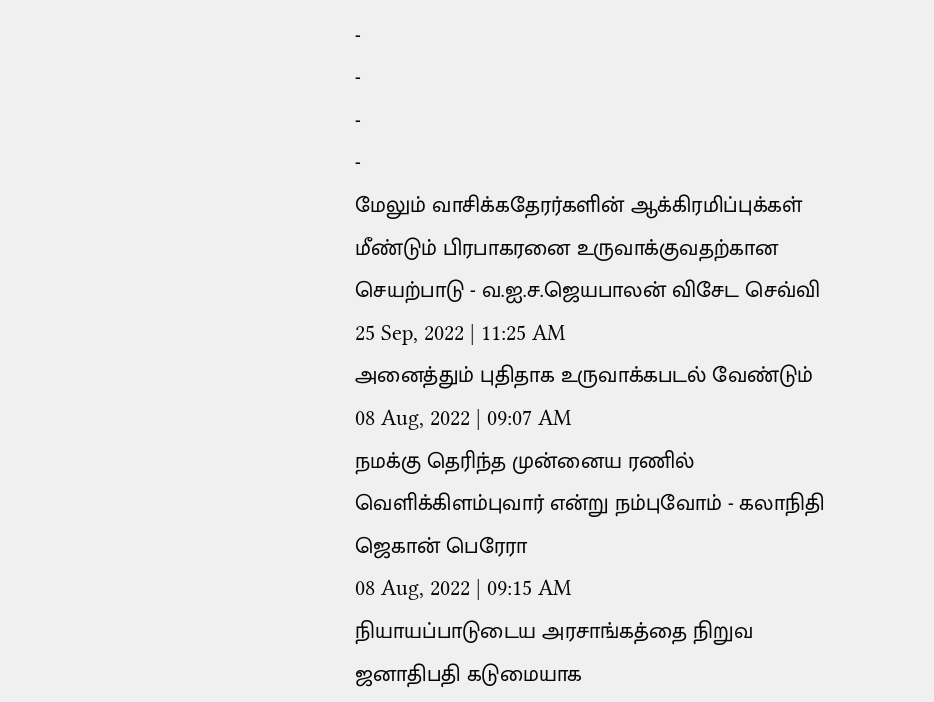-
-
-
-
மேலும் வாசிக்கதேரர்களின் ஆக்கிரமிப்புக்கள் மீண்டும் பிரபாகரனை உருவாக்குவதற்கான செயற்பாடு - வ.ஐ.ச.ஜெயபாலன் விசேட செவ்வி
25 Sep, 2022 | 11:25 AM
அனைத்தும் புதிதாக உருவாக்கபடல் வேண்டும்
08 Aug, 2022 | 09:07 AM
நமக்கு தெரிந்த முன்னைய ரணில் வெளிக்கிளம்புவார் என்று நம்புவோம் - கலாநிதி ஜெகான் பெரேரா
08 Aug, 2022 | 09:15 AM
நியாயப்பாடுடைய அரசாங்கத்தை நிறுவ ஜனாதிபதி கடுமையாக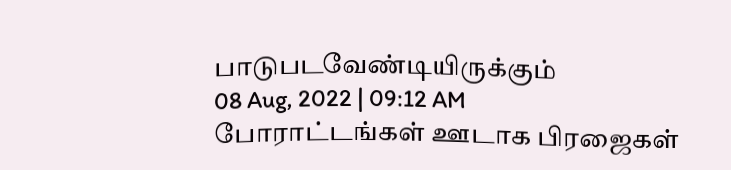பாடுபடவேண்டியிருக்கும்
08 Aug, 2022 | 09:12 AM
போராட்டங்கள் ஊடாக பிரஜைகள்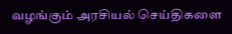வழங்கும் அரசியல் செய்திகளை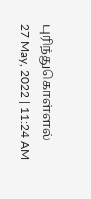புரிந்துகொள்ளல்
27 May, 2022 | 11:24 AM